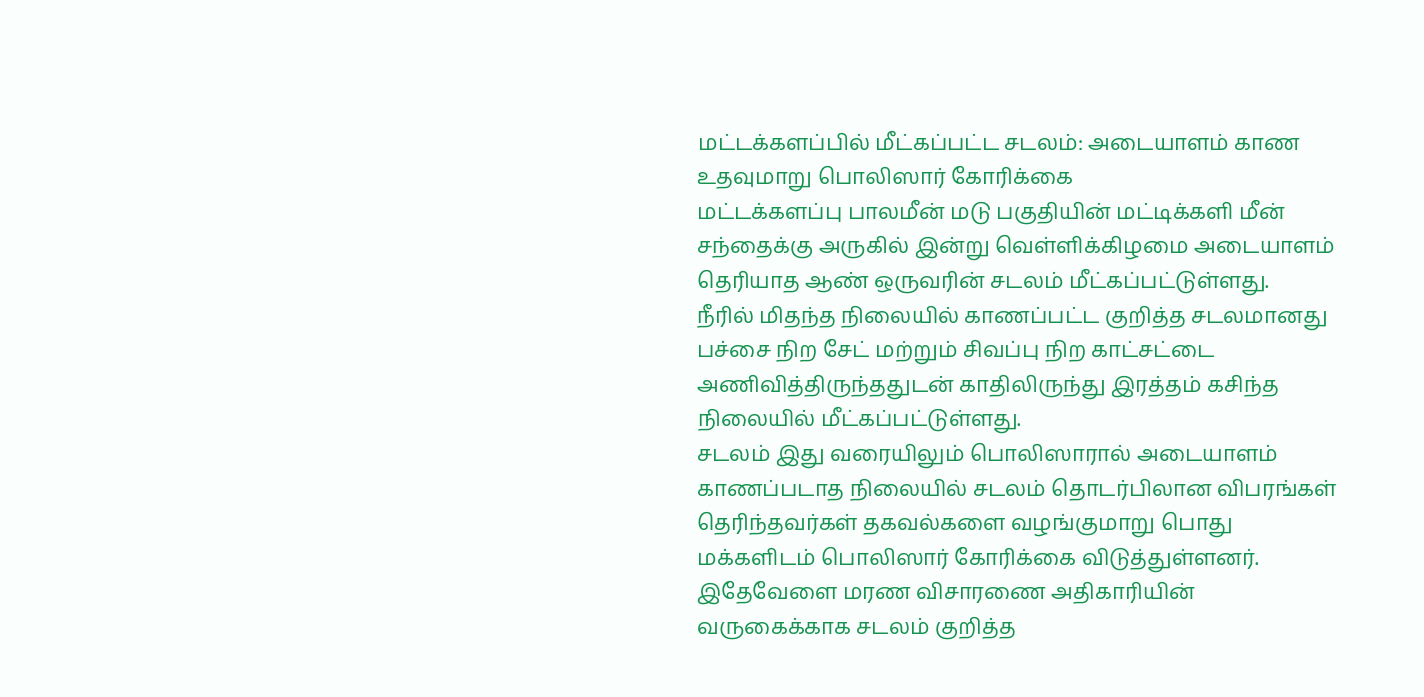மட்டக்களப்பில் மீட்கப்பட்ட சடலம்: அடையாளம் காண உதவுமாறு பொலிஸார் கோரிக்கை
மட்டக்களப்பு பாலமீன் மடு பகுதியின் மட்டிக்களி மீன் சந்தைக்கு அருகில் இன்று வெள்ளிக்கிழமை அடையாளம் தெரியாத ஆண் ஒருவரின் சடலம் மீட்கப்பட்டுள்ளது.
நீரில் மிதந்த நிலையில் காணப்பட்ட குறித்த சடலமானது பச்சை நிற சேட் மற்றும் சிவப்பு நிற காட்சட்டை அணிவித்திருந்ததுடன் காதிலிருந்து இரத்தம் கசிந்த நிலையில் மீட்கப்பட்டுள்ளது.
சடலம் இது வரையிலும் பொலிஸாரால் அடையாளம் காணப்படாத நிலையில் சடலம் தொடர்பிலான விபரங்கள் தெரிந்தவர்கள் தகவல்களை வழங்குமாறு பொது மக்களிடம் பொலிஸார் கோரிக்கை விடுத்துள்ளனர்.
இதேவேளை மரண விசாரணை அதிகாரியின் வருகைக்காக சடலம் குறித்த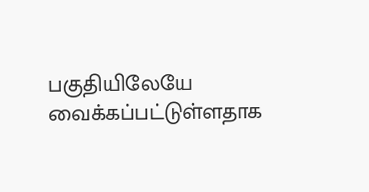பகுதியிலேயே வைக்கப்பட்டுள்ளதாக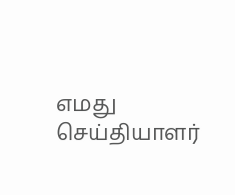எமது செய்தியாளர்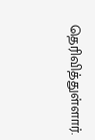தெரிவித்துள்ளார்.